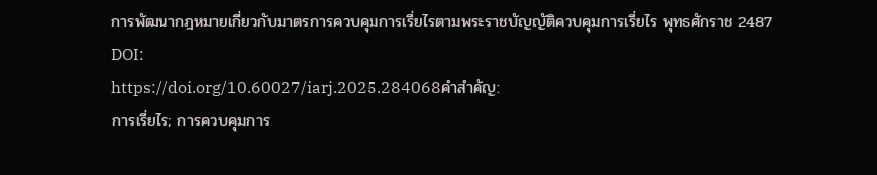การพัฒนากฎหมายเกี่ยวกับมาตรการควบคุมการเรี่ยไรตามพระราชบัญญัติควบคุมการเรี่ยไร พุทธศักราช 2487
DOI:
https://doi.org/10.60027/iarj.2025.284068คำสำคัญ:
การเรี่ยไร; การควบคุมการ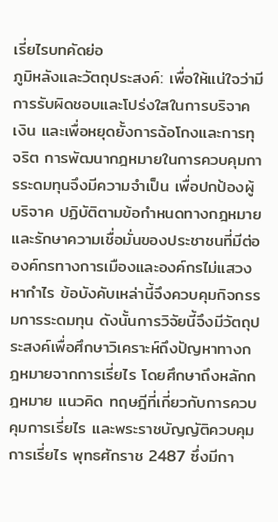เรี่ยไรบทคัดย่อ
ภูมิหลังและวัตถุประสงค์: เพื่อให้แน่ใจว่ามีการรับผิดชอบและโปร่งใสในการบริจาคเงิน และเพื่อหยุดยั้งการฉ้อโกงและการทุจริต การพัฒนากฎหมายในการควบคุมการระดมทุนจึงมีความจำเป็น เพื่อปกป้องผู้บริจาค ปฏิบัติตามข้อกำหนดทางกฎหมาย และรักษาความเชื่อมั่นของประชาชนที่มีต่อองค์กรทางการเมืองและองค์กรไม่แสวงหากำไร ข้อบังคับเหล่านี้จึงควบคุมกิจกรรมการระดมทุน ดังนั้นการวิจัยนี้จึงมีวัตถุประสงค์เพื่อศึกษาวิเคราะห์ถึงปัญหาทางกฎหมายจากการเรี่ยไร โดยศึกษาถึงหลักกฎหมาย แนวคิด ทฤษฎีที่เกี่ยวกับการควบคุมการเรี่ยไร และพระราชบัญญัติควบคุมการเรี่ยไร พุทธศักราช 2487 ซึ่งมีกา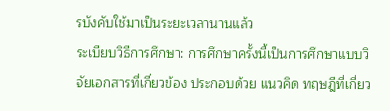รบังคับใช้มาเป็นระยะเวลานานแล้ว
ระเบียบวิธีการศึกษา: การศึกษาครั้งนี้เป็นการศึกษาแบบวิจัยเอกสารที่เกี่ยวข้อง ประกอบด้วย แนวคิด ทฤษฎีที่เกี่ยว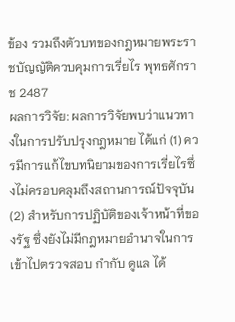ข้อง รวมถึงตัวบทของกฎหมายพระราชบัญญัติควบคุมการเรี่ยไร พุทธศักราช 2487
ผลการวิจัย: ผลการวิจัยพบว่าแนวทางในการปรับปรุงกฎหมาย ได้แก่ (1) ควรมีการแก้ไขบทนิยามของการเรี่ยไรซึ่งไม่ครอบคลุมถึงสถานการณ์ปัจจุบัน (2) สำหรับการปฏิบัติของเจ้าหน้าที่ของรัฐ ซึ่งยังไม่มีกฎหมายอำนาจในการเข้าไปตรวจสอบ กำกับ ดูแล ได้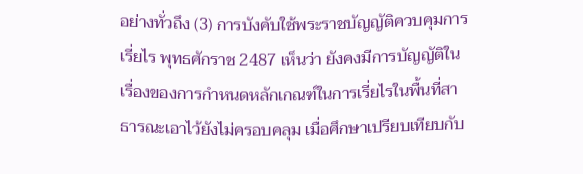อย่างทั่วถึง (3) การบังคับใช้พระราชบัญญัติควบคุมการเรี่ยไร พุทธศักราช 2487 เห็นว่า ยังคงมีการบัญญัติในเรื่องของการกำหนดหลักเกณฑ์ในการเรี่ยไรในพื้นที่สาธารณะเอาไว้ยังไม่ครอบคลุม เมื่อศึกษาเปรียบเทียบกับ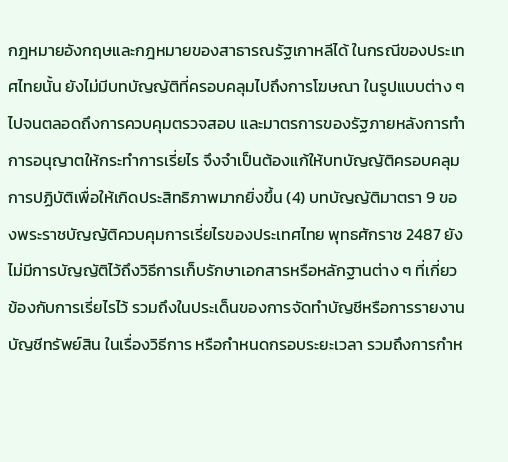กฎหมายอังกฤษและกฎหมายของสาธารณรัฐเกาหลีได้ ในกรณีของประเทศไทยนั้น ยังไม่มีบทบัญญัติที่ครอบคลุมไปถึงการโฆษณา ในรูปแบบต่าง ๆ ไปจนตลอดถึงการควบคุมตรวจสอบ และมาตรการของรัฐภายหลังการทำการอนุญาตให้กระทำการเรี่ยไร จึงจำเป็นต้องแก้ให้บทบัญญัติครอบคลุมการปฏิบัติเพื่อให้เกิดประสิทธิภาพมากยิ่งขึ้น (4) บทบัญญัติมาตรา 9 ของพระราชบัญญัติควบคุมการเรี่ยไรของประเทศไทย พุทธศักราช 2487 ยังไม่มีการบัญญัติไว้ถึงวิธีการเก็บรักษาเอกสารหรือหลักฐานต่าง ๆ ที่เกี่ยวข้องกับการเรี่ยไรไว้ รวมถึงในประเด็นของการจัดทำบัญชีหรือการรายงานบัญชีทรัพย์สิน ในเรื่องวิธีการ หรือกำหนดกรอบระยะเวลา รวมถึงการกำห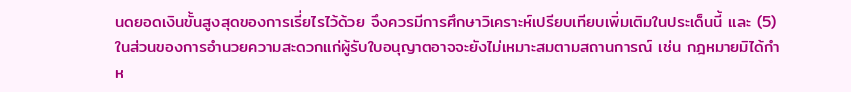นดยอดเงินขั้นสูงสุดของการเรี่ยไรไว้ด้วย จึงควรมีการศึกษาวิเคราะห์เปรียบเทียบเพิ่มเติมในประเด็นนี้ และ (5) ในส่วนของการอำนวยความสะดวกแก่ผู้รับใบอนุญาตอาจจะยังไม่เหมาะสมตามสถานการณ์ เช่น กฎหมายมิได้กำห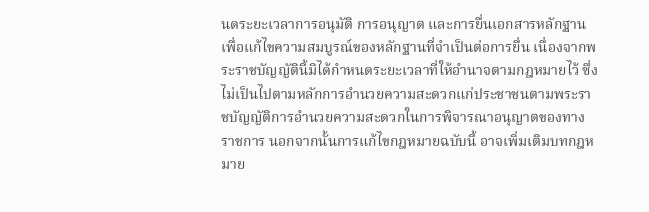นดระยะเวลาการอนุมัติ การอนุญาต และการยื่นเอกสารหลักฐานเพื่อแก้ไขความสมบูรณ์ของหลักฐานที่จำเป็นต่อการยื่น เนื่องจากพระราชบัญญัตินี้มิได้กำหนดระยะเวลาที่ให้อำนาจตามกฎหมายไว้ ซึ่งไม่เป็นไปตามหลักการอำนวยความสะดวกแก่ประชาชนตามพระราชบัญญัติการอำนวยความสะดวกในการพิจารณาอนุญาตของทางราชการ นอกจากนั้นการแก้ไขกฎหมายฉบับนี้ อาจเพิ่มเติมบทกฎหมาย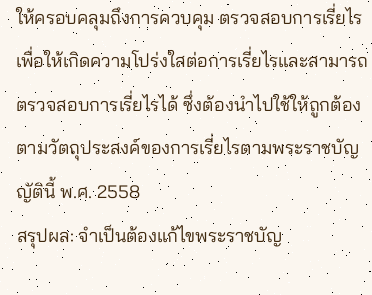ให้ครอบคลุมถึงการควบคุม ตรวจสอบการเรี่ยไร เพื่อให้เกิดความโปร่งใสต่อการเรี่ยไรและสามารถตรวจสอบการเรี่ยไรได้ ซึ่งต้องนำไปใช้ให้ถูกต้องตามวัตถุประสงค์ของการเรี่ยไรตามพระราชบัญญัตินี้ พ.ศ. 2558
สรุปผล: จำเป็นต้องแก้ไขพระราชบัญ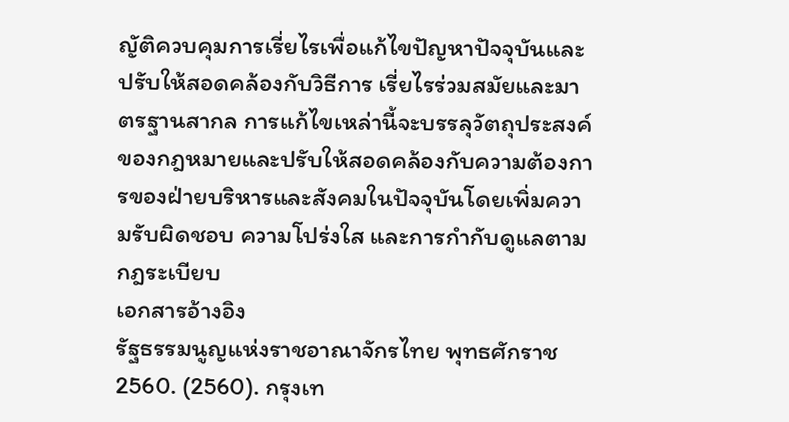ญัติควบคุมการเรี่ยไรเพื่อแก้ไขปัญหาปัจจุบันและปรับให้สอดคล้องกับวิธีการ เรี่ยไรร่วมสมัยและมาตรฐานสากล การแก้ไขเหล่านี้จะบรรลุวัตถุประสงค์ของกฎหมายและปรับให้สอดคล้องกับความต้องการของฝ่ายบริหารและสังคมในปัจจุบันโดยเพิ่มความรับผิดชอบ ความโปร่งใส และการกำกับดูแลตามกฎระเบียบ
เอกสารอ้างอิง
รัฐธรรมนูญแห่งราชอาณาจักรไทย พุทธศักราช 2560. (2560). กรุงเท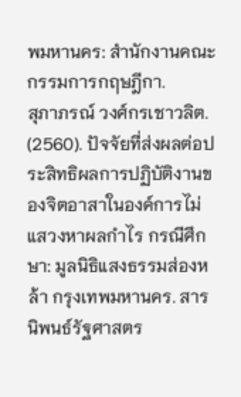พมหานคร: สำนักงานคณะกรรมการกฤษฎีกา.
สุภาภรณ์ วงศ์กรเชาวลิต. (2560). ปัจจัยที่ส่งผลต่อประสิทธิผลการปฏิบัติงานของจิตอาสาในองค์การไม่แสวงหาผลกำไร กรณีศึกษา: มูลนิธิแสงธรรมส่องหล้า กรุงเทพมหานคร. สารนิพนธ์รัฐศาสตร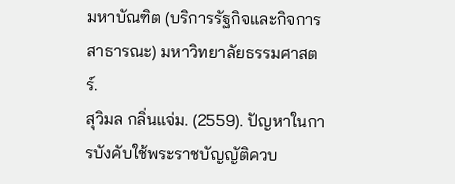มหาบัณฑิต (บริการรัฐกิจและกิจการสาธารณะ) มหาวิทยาลัยธรรมศาสตร์.
สุวิมล กลิ่นแจ่ม. (2559). ปัญหาในการบังคับใช้พระราชบัญญัติควบ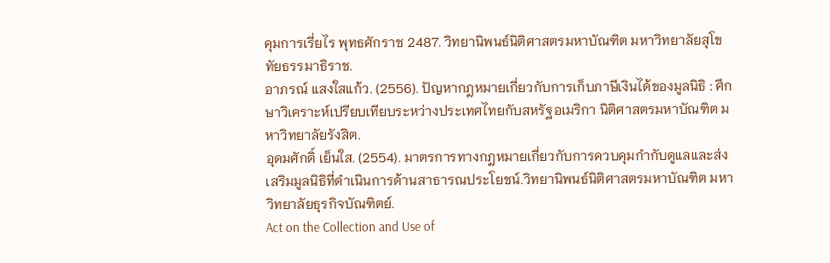คุมการเรี่ยไร พุทธศักราช 2487. วิทยานิพนธ์นิติศาสตรมหาบัณฑิต มหาวิทยาลัยสุโขทัยธรรมาธิราช.
อาภรณ์ แสงใสแก้ว. (2556). ปัญหากฎหมายเกี่ยวกับการเก็บภาษีเงินได้ของมูลนิธิ : ศึกษาวิเคราะห์เปรียบเทียบระหว่างประเทศไทยกับสหรัฐอเมริกา นิติศาสตรมหาบัณฑิต มหาวิทยาลัยรังสิต.
อุดมศักดิ์ เย็นใส. (2554). มาตรการทางกฎหมายเกี่ยวกับการควบคุมกำกับดูแลและส่งเสริมมูลนิธิที่ดำเนินการด้านสาธารณประโยชน์.วิทยานิพนธ์นิติศาสตรมหาบัณฑิต มหาวิทยาลัยธุรกิจบัณฑิตย์.
Act on the Collection and Use of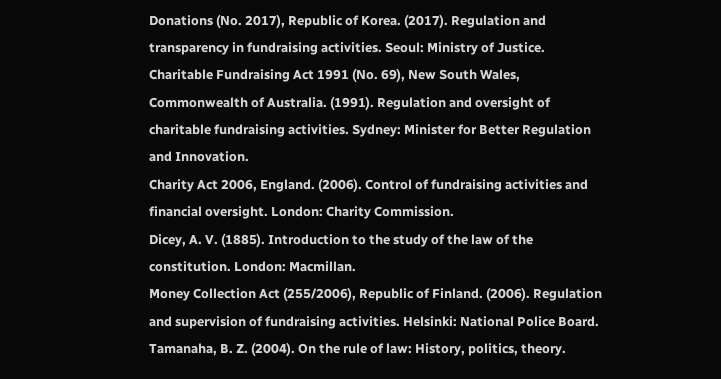Donations (No. 2017), Republic of Korea. (2017). Regulation and transparency in fundraising activities. Seoul: Ministry of Justice.
Charitable Fundraising Act 1991 (No. 69), New South Wales, Commonwealth of Australia. (1991). Regulation and oversight of charitable fundraising activities. Sydney: Minister for Better Regulation and Innovation.
Charity Act 2006, England. (2006). Control of fundraising activities and financial oversight. London: Charity Commission.
Dicey, A. V. (1885). Introduction to the study of the law of the constitution. London: Macmillan.
Money Collection Act (255/2006), Republic of Finland. (2006). Regulation and supervision of fundraising activities. Helsinki: National Police Board.
Tamanaha, B. Z. (2004). On the rule of law: History, politics, theory.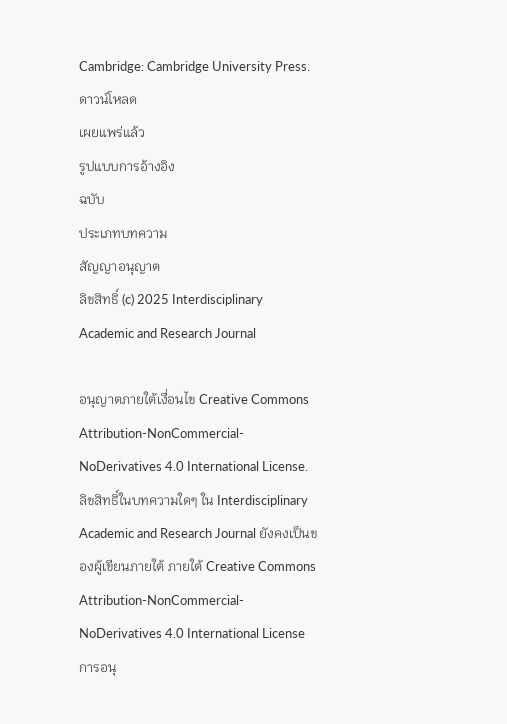Cambridge: Cambridge University Press.
ดาวน์โหลด
เผยแพร่แล้ว
รูปแบบการอ้างอิง
ฉบับ
ประเภทบทความ
สัญญาอนุญาต
ลิขสิทธิ์ (c) 2025 Interdisciplinary Academic and Research Journal

อนุญาตภายใต้เงื่อนไข Creative Commons Attribution-NonCommercial-NoDerivatives 4.0 International License.
ลิขสิทธิ์ในบทความใดๆ ใน Interdisciplinary Academic and Research Journal ยังคงเป็นของผู้เขียนภายใต้ ภายใต้ Creative Commons Attribution-NonCommercial-NoDerivatives 4.0 International License การอนุ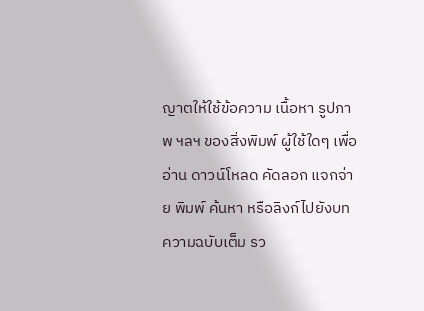ญาตให้ใช้ข้อความ เนื้อหา รูปภาพ ฯลฯ ของสิ่งพิมพ์ ผู้ใช้ใดๆ เพื่ออ่าน ดาวน์โหลด คัดลอก แจกจ่าย พิมพ์ ค้นหา หรือลิงก์ไปยังบทความฉบับเต็ม รว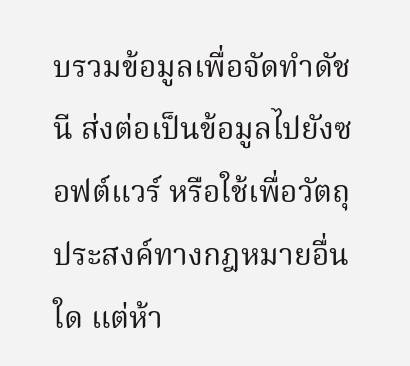บรวมข้อมูลเพื่อจัดทำดัชนี ส่งต่อเป็นข้อมูลไปยังซอฟต์แวร์ หรือใช้เพื่อวัตถุประสงค์ทางกฎหมายอื่นใด แต่ห้า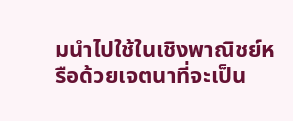มนำไปใช้ในเชิงพาณิชย์หรือด้วยเจตนาที่จะเป็น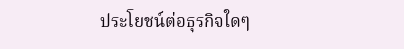ประโยชน์ต่อธุรกิจใดๆ